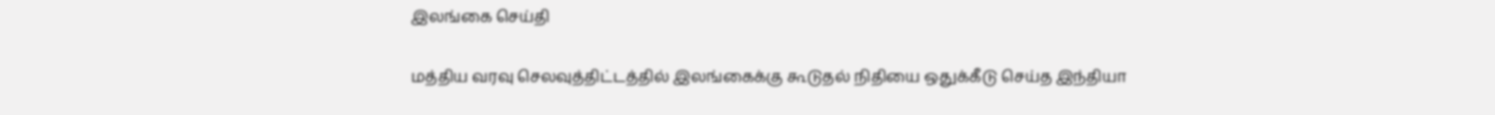இலங்கை செய்தி

மத்திய வரவு செலவுத்திட்டத்தில் இலங்கைக்கு கூடுதல் நிதியை ஒதுக்கீடு செய்த இந்தியா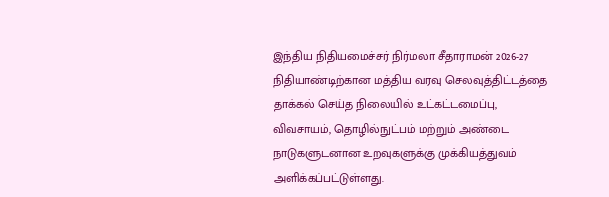இந்திய நிதியமைச்சர் நிர்மலா சீதாராமன் 2026-27 நிதியாண்டிற்கான மத்திய வரவு செலவுத்திட்டத்தை தாக்கல் செய்த நிலையில் உட்கட்டமைப்பு, விவசாயம், தொழில்நுட்பம் மற்றும் அண்டை நாடுகளுடனான உறவுகளுக்கு முக்கியத்துவம் அளிக்கப்பட்டுள்ளது.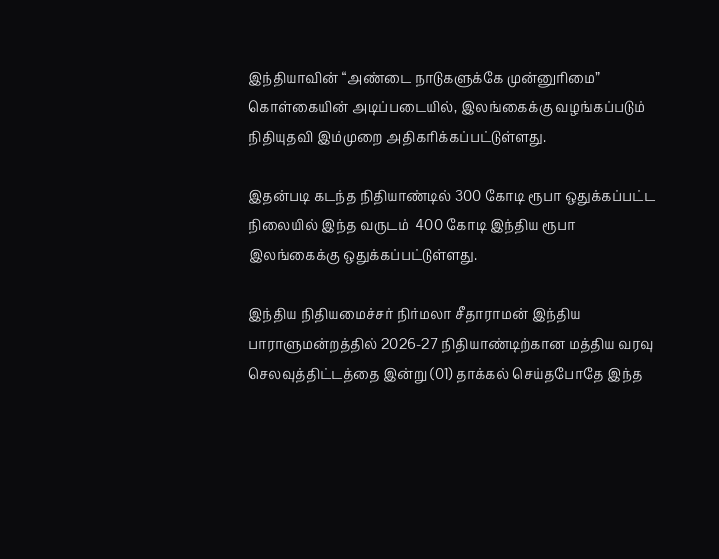இந்தியாவின் “அண்டை நாடுகளுக்கே முன்னுரிமை” கொள்கையின் அடிப்படையில், இலங்கைக்கு வழங்கப்படும் நிதியுதவி இம்முறை அதிகரிக்கப்பட்டுள்ளது.

இதன்படி கடந்த நிதியாண்டில் 300 கோடி ரூபா ஒதுக்கப்பட்ட நிலையில் இந்த வருடம்  400 கோடி இந்திய ரூபா இலங்கைக்கு ஒதுக்கப்பட்டுள்ளது.

இந்திய நிதியமைச்சர் நிர்மலா சீதாராமன் இந்திய பாராளுமன்றத்தில் 2026-27 நிதியாண்டிற்கான மத்திய வரவு செலவுத்திட்டத்தை இன்று (01) தாக்கல் செய்தபோதே இந்த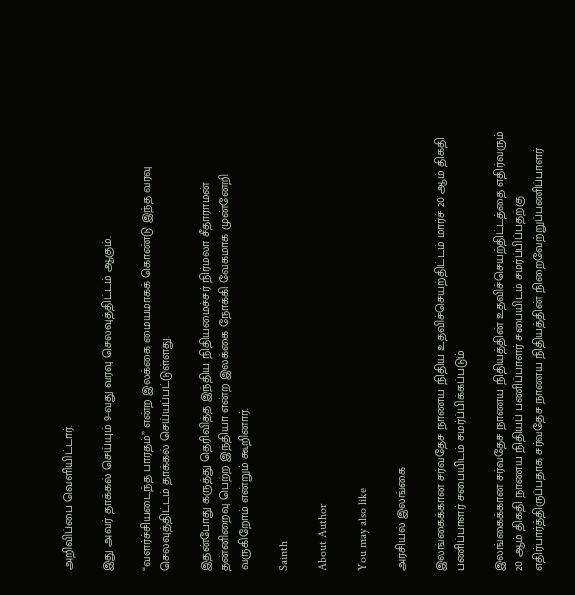அறிவிப்பை வெளியிட்டார்.

இது அவர் தாக்கல் செய்யும் 9-வது வரவு செலவுத்திட்டம் ஆகும்.

“வளர்ச்சியடைந்த பாரதம்” என்ற இலக்கை மையமாகக் கொண்டு இந்த வரவு செலவுத்திட்டம் தாக்கல் செய்யப்பட்டுள்ளது.

இதன்போது கருத்து தெரிவித்த இந்திய நிதியமைச்சர் நிர்மலா சீதாராமன் தன்னிறைவு பெற்ற இந்தியா என்ற இலக்கை நோக்கி வேகமாக முன்னேறி வருகிறோம் என்றும் கூறினார்.

Sainth

About Author

You may also like

அரசியல் இலங்கை

இலங்கைக்கான சர்வதேச நாணய நிதிய உதவிச்செயற்திட்டம் மார்ச் 20 ஆம் திகதி பணிப்பாளர் சபையிடம் சமர்ப்பிக்கப்படும்

இலங்கைக்கான சர்வதேச நாணய நிதியத்தின் உதவிச்செயற்திட்டத்தை எதிர்வரும் 20 ஆம் திகதி நாணய நிதியப் பணிப்பாளர் சபையிடம் சமர்ப்பிப்பதற்கு எதிர்பார்த்திருப்பதாக சர்வதேச நாணய நிதியத்தின் நிறைவேற்றுப்பணிப்பாளர்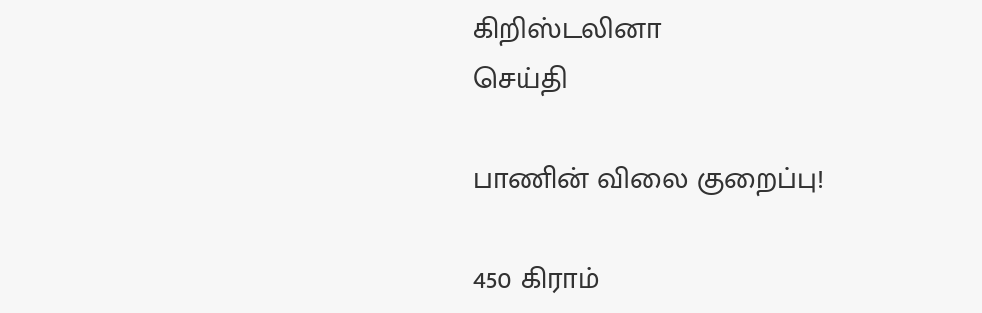கிறிஸ்டலினா
செய்தி

பாணின் விலை குறைப்பு!

450 கிராம்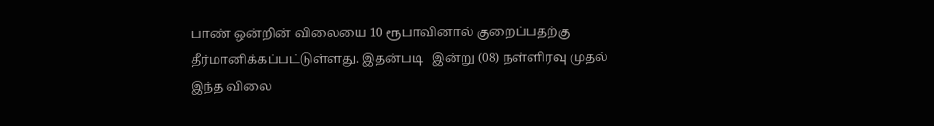பாண் ஒன்றின் விலையை 10 ரூபாவினால் குறைப்பதற்கு தீர்மானிக்கப்பட்டுள்ளது. இதன்படி   இன்று (08) நள்ளிரவு முதல் இந்த விலை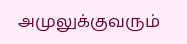அமுலுக்குவரும்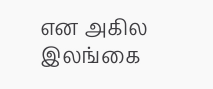என அகில இலங்கை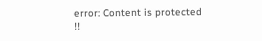error: Content is protected !!